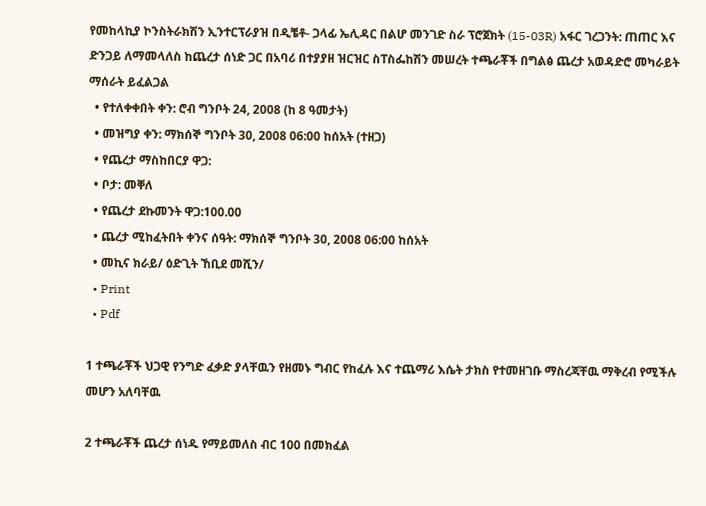የመከላኪያ ኮንስትራክሽን ኢንተርፕራያዝ በዲቼቶ- ጋላፊ ኤሊዳር በልሆ መንገድ ስራ ፕሮጀክት (15-03R) አፋር ገረጋንት: ጠጠር እና ድንጋይ ለማመላለስ ከጨረታ ሰነድ ጋር በአባሪ በተያያዘ ዝርዝር ስፐስፌከሽን መሠረት ተጫራቾች በግልፅ ጨረታ አወዳድሮ መካራይት ማሰራት ይፈልጋል
  • የተለቀቀበት ቀን: ሮብ ግንቦት 24, 2008 (ከ 8 ዓመታት)
  • መዝግያ ቀን: ማክሰኞ ግንቦት 30, 2008 06:00 ከሰአት (ተዘጋ)
  • የጨረታ ማስከበርያ ዋጋ:
  • ቦታ: መቐለ
  • የጨረታ ደኩመንት ዋጋ:100.00
  • ጨረታ ሚከፈትበት ቀንና ሰዓት: ማክሰኞ ግንቦት 30, 2008 06:00 ከሰአት
  • መኪና ክራይ/ ዕድጊት ኸቢደ መሺን/
  • Print
  • Pdf

1 ተጫራቾች ህጋዊ የንግድ ፈቃድ ያላቸዉን የዘመኑ ግብር የከፈሉ እና ተጨማሪ እሴት ታክስ የተመዘገቡ ማስረጃቸዉ ማቅረብ የሚችሉ መሆን አለባቸዉ

2 ተጫራቾች ጨረታ ሰነዱ የማይመለስ ብር 100 በመክፈል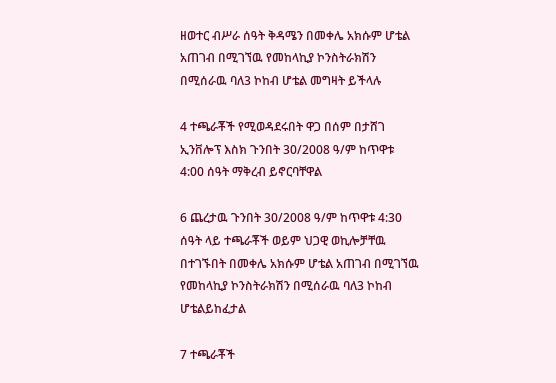ዘወተር ብሥራ ሰዓት ቅዳሜን በመቀሌ አክሱም ሆቴል አጠገብ በሚገኘዉ የመከላኪያ ኮንስትራክሽን በሚሰራዉ ባለ3 ኮከብ ሆቴል መግዛት ይችላሉ

4 ተጫራቾች የሚወዳደሩበት ዋጋ በሰም በታሸገ ኢንቨሎፕ እስክ ጉንበት 30/2008 ዓ/ም ከጥዋቱ 4:00 ሰዓት ማቅረብ ይኖርባቸዋል

6 ጨረታዉ ጉንበት 30/2008 ዓ/ም ከጥዋቱ 4:30 ሰዓት ላይ ተጫራቾች ወይም ህጋዊ ወኪሎቻቸዉ በተገኙበት በመቀሌ አክሱም ሆቴል አጠገብ በሚገኘዉ የመከላኪያ ኮንስትራክሽን በሚሰራዉ ባለ3 ኮከብ ሆቴልይከፈታል

7 ተጫራቾች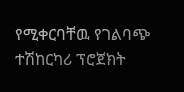የሚቀርባቸዉ የገልባጭ ተሽከርካሪ ፕሮጀክት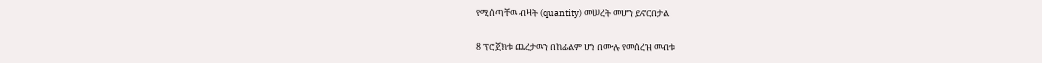የሚሰጣቸዉ ብዛት (quantity) መሠረት መሆን ይኖርበታል

8 ፕሮጀክቱ ጨረታዉን በከፊልም ሆነ በሙሉ የመሰረዝ መብቱ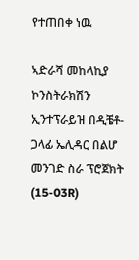የተጠበቀ ነዉ

ኣድራሻ መከላኪያ ኮንስትራክሽን ኢንተፕራይዝ በዲቼቶ- ጋላፊ ኤሊዳር በልሆ መንገድ ስራ ፕሮጀክት (15-03R)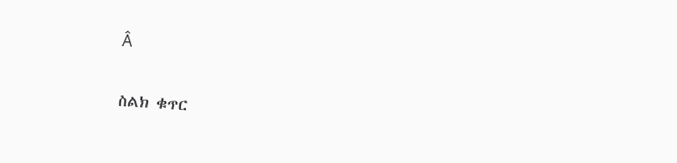Â

ስልክ ቁጥር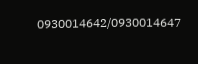0930014642/0930014647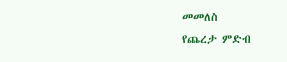መመለስ
የጨረታ ምድብ